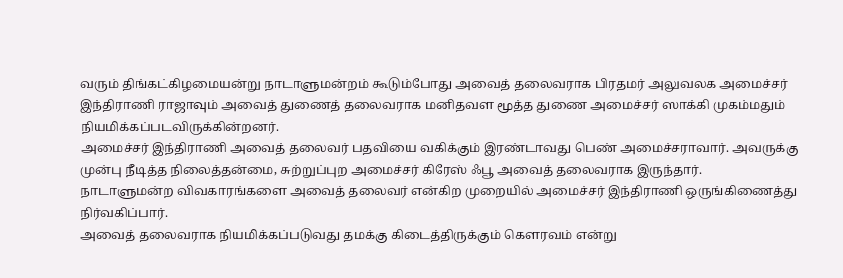வரும் திங்கட்கிழமையன்று நாடாளுமன்றம் கூடும்போது அவைத் தலைவராக பிரதமர் அலுவலக அமைச்சர் இந்திராணி ராஜாவும் அவைத் துணைத் தலைவராக மனிதவள மூத்த துணை அமைச்சர் ஸாக்கி முகம்மதும் நியமிக்கப்படவிருக்கின்றனர்.
அமைச்சர் இந்திராணி அவைத் தலைவர் பதவியை வகிக்கும் இரண்டாவது பெண் அமைச்சராவார். அவருக்கு முன்பு நீடித்த நிலைத்தன்மை, சுற்றுப்புற அமைச்சர் கிரேஸ் ஃபூ அவைத் தலைவராக இருந்தார்.
நாடாளுமன்ற விவகாரங்களை அவைத் தலைவர் என்கிற முறையில் அமைச்சர் இந்திராணி ஒருங்கிணைத்து நிர்வகிப்பார்.
அவைத் தலைவராக நியமிக்கப்படுவது தமக்கு கிடைத்திருக்கும் கௌரவம் என்று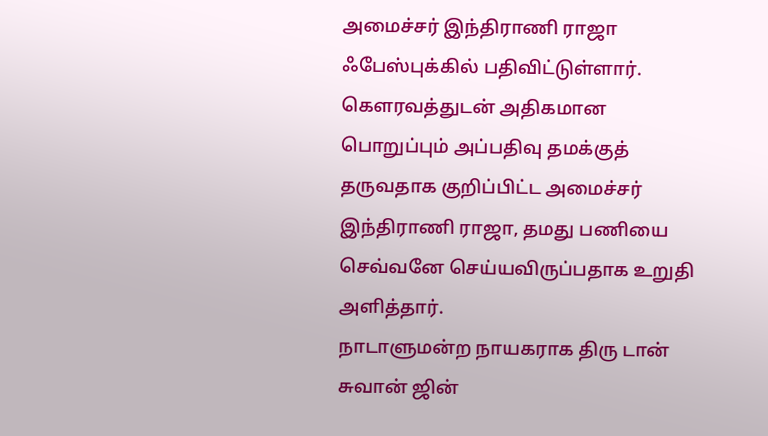அமைச்சர் இந்திராணி ராஜா ஃபேஸ்புக்கில் பதிவிட்டுள்ளார்.
கௌரவத்துடன் அதிகமான பொறுப்பும் அப்பதிவு தமக்குத் தருவதாக குறிப்பிட்ட அமைச்சர் இந்திராணி ராஜா, தமது பணியை செவ்வனே செய்யவிருப்பதாக உறுதி அளித்தார்.
நாடாளுமன்ற நாயகராக திரு டான் சுவான் ஜின்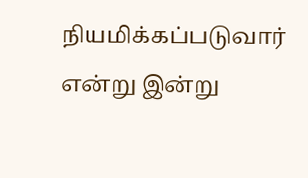நியமிக்கப்படுவார் என்று இன்று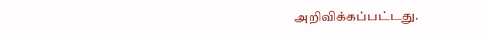அறிவிக்கப்பட்டது.